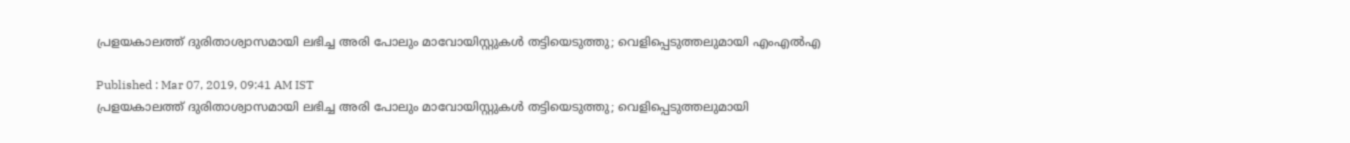പ്രളയകാലത്ത് ദുരിതാശ്വാസമായി ലഭിച്ച അരി പോലും മാവോയിസ്റ്റുകള്‍ തട്ടിയെടുത്തു; വെളിപ്പെടുത്തലുമായി എംഎല്‍എ

Published : Mar 07, 2019, 09:41 AM IST
പ്രളയകാലത്ത് ദുരിതാശ്വാസമായി ലഭിച്ച അരി പോലും മാവോയിസ്റ്റുകള്‍ തട്ടിയെടുത്തു; വെളിപ്പെടുത്തലുമായി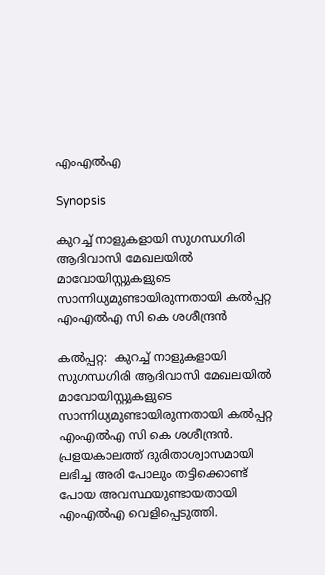എംഎല്‍എ

Synopsis

കുറച്ച് നാളുകളായി സുഗന്ധഗിരി ആദിവാസി മേഖലയിൽ മാവോയിസ്റ്റുകളുടെ സാന്നിധ്യമുണ്ടായിരുന്നതായി കൽപ്പറ്റ എംഎൽഎ സി കെ ശശീന്ദ്രൻ

കല്‍പ്പറ്റ:  കുറച്ച് നാളുകളായി സുഗന്ധഗിരി ആദിവാസി മേഖലയിൽ മാവോയിസ്റ്റുകളുടെ സാന്നിധ്യമുണ്ടായിരുന്നതായി കൽപ്പറ്റ എംഎൽഎ സി കെ ശശീന്ദ്രൻ. പ്രളയകാലത്ത് ദുരിതാശ്വാസമായി ലഭിച്ച അരി പോലും തട്ടിക്കൊണ്ട് പോയ അവസ്ഥയുണ്ടായതായി എംഎൽഎ വെളിപ്പെടുത്തി.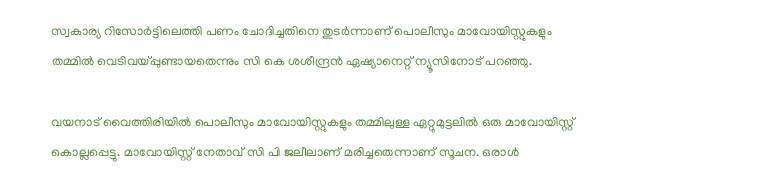സ്വകാര്യ റിസോർട്ടിലെത്തി പണം ചോദിച്ചതിനെ തുടർന്നാണ് പൊലീസും മാവോയിസ്റ്റുകളും തമ്മിൽ വെടിവയ്പ്പുണ്ടായതെന്നും സി കെ ശശീന്ദ്രൻ ഏഷ്യാനെറ്റ് ന്യൂസിനോട് പറഞ്ഞു.

വയനാട് വൈത്തിരിയിൽ പൊലീസും മാവോയിസ്റ്റുകളും തമ്മിലുള്ള ഏറ്റുമുട്ടലിൽ ഒരു മാവോയിസ്റ്റ് കൊല്ലപ്പെട്ടു. മാവോയിസ്റ്റ് നേതാവ് സി പി ജലീലാണ് മരിച്ചതെന്നാണ് സൂചന. ഒരാൾ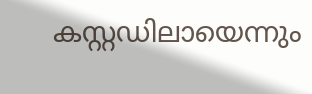കസ്റ്റഡിലായെന്നും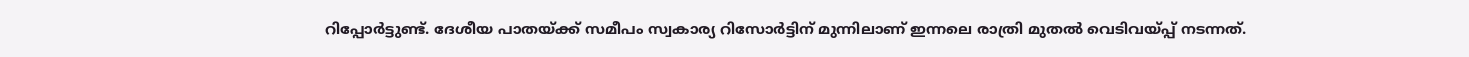റിപ്പോർട്ടുണ്ട്. ദേശീയ പാതയ്ക്ക് സമീപം സ്വകാര്യ റിസോർട്ടിന് മുന്നിലാണ് ഇന്നലെ രാത്രി മുതൽ വെടിവയ്പ്പ് നടന്നത്.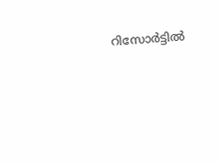റിസോർട്ടിൽ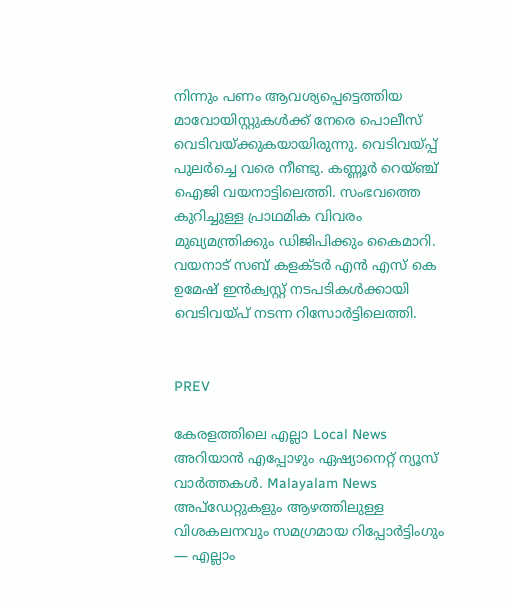നിന്നും പണം ആവശ്യപ്പെട്ടെത്തിയ മാവോയിസ്റ്റുകൾക്ക് നേരെ പൊലീസ് വെടിവയ്ക്കുകയായിരുന്നു. വെടിവയ്പ്പ് പുലർച്ചെ വരെ നീണ്ടു. കണ്ണൂർ റെയ്ഞ്ച് ഐജി വയനാട്ടിലെത്തി. സംഭവത്തെ കുറിച്ചുള്ള പ്രാഥമിക വിവരം മുഖ്യമന്ത്രിക്കും ഡിജിപിക്കും കൈമാറി. വയനാട് സബ് കളക്ടർ എൻ എസ് കെ ഉമേഷ് ഇൻക്വസ്റ്റ് നടപടികൾക്കായി വെടിവയ്പ് നടന്ന റിസോർട്ടിലെത്തി.


PREV

കേരളത്തിലെ എല്ലാ Local News അറിയാൻ എപ്പോഴും ഏഷ്യാനെറ്റ് ന്യൂസ് വാർത്തകൾ. Malayalam News  അപ്‌ഡേറ്റുകളും ആഴത്തിലുള്ള വിശകലനവും സമഗ്രമായ റിപ്പോർട്ടിംഗും — എല്ലാം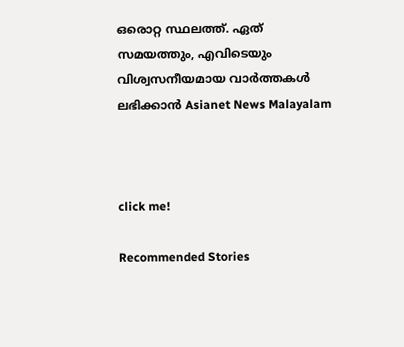ഒരൊറ്റ സ്ഥലത്ത്. ഏത് സമയത്തും, എവിടെയും വിശ്വസനീയമായ വാർത്തകൾ ലഭിക്കാൻ Asianet News Malayalam



click me!

Recommended Stories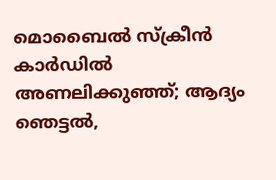മൊബൈൽ സ്ക്രീൻ കാർഡിൽ അണലിക്കുഞ്ഞ്; ആദ്യം ഞെട്ടല്‍,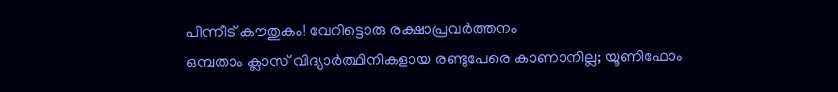പിന്നീട് കൗതുകം! വേറിട്ടൊരു രക്ഷാപ്രവർത്തനം
ഒമ്പതാം ക്ലാസ് വിദ്യാർത്ഥിനികളായ രണ്ടുപേരെ കാണാനില്ല; യൂണിഫോം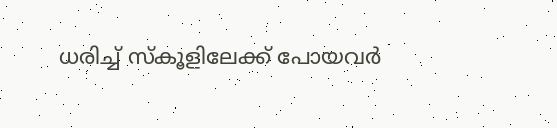ധരിച്ച് സ്കൂളിലേക്ക് പോയവർ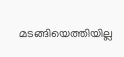മടങ്ങിയെത്തിയില്ല